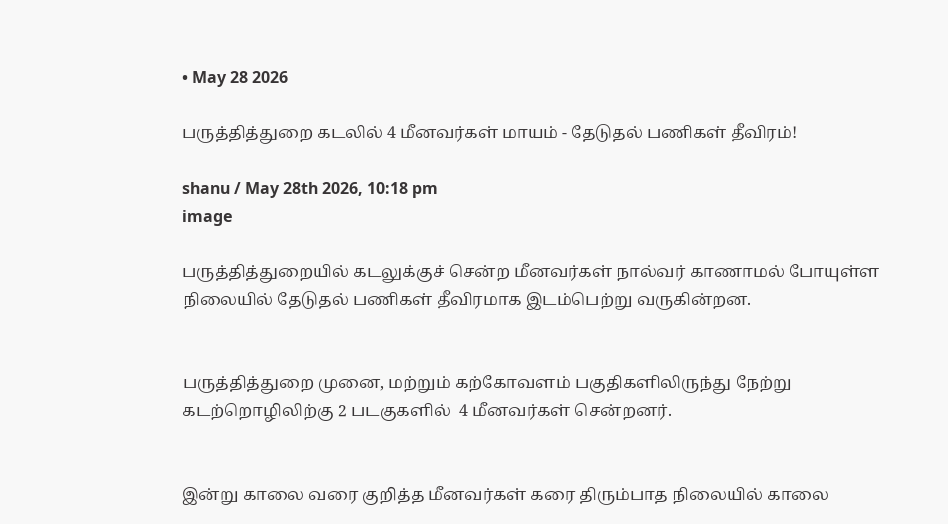• May 28 2026

பருத்தித்துறை கடலில் 4 மீனவர்கள் மாயம் - தேடுதல் பணிகள் தீவிரம்!

shanu / May 28th 2026, 10:18 pm
image

பருத்தித்துறையில் கடலுக்குச் சென்ற மீனவர்கள் நால்வர் காணாமல் போயுள்ள நிலையில் தேடுதல் பணிகள் தீவிரமாக இடம்பெற்று வருகின்றன.


பருத்தித்துறை முனை, மற்றும் கற்கோவளம் பகுதிகளிலிருந்து நேற்று கடற்றொழிலிற்கு 2 படகுகளில்  4 மீனவர்கள் சென்றனர்.


இன்று காலை வரை குறித்த மீனவர்கள் கரை திரும்பாத நிலையில் காலை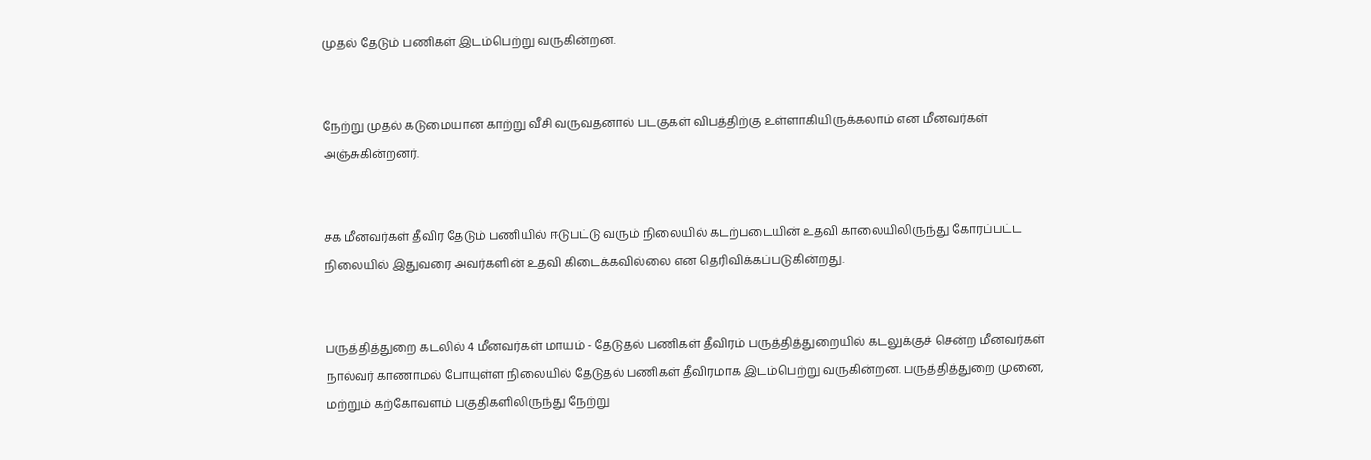முதல் தேடும் பணிகள் இடம்பெற்று வருகின்றன.


நேற்று முதல் கடுமையான காற்று வீசி வருவதனால் படகுகள் விபத்திற்கு உள்ளாகியிருக்கலாம் என மீனவர்கள் அஞ்சுகின்றனர்.


சக மீனவர்கள் தீவிர தேடும் பணியில் ஈடுபட்டு வரும் நிலையில் கடற்படையின் உதவி காலையிலிருந்து கோரப்பட்ட நிலையில் இதுவரை அவர்களின் உதவி கிடைக்கவில்லை என தெரிவிக்கப்படுகின்றது.


பருத்தித்துறை கடலில் 4 மீனவர்கள் மாயம் - தேடுதல் பணிகள் தீவிரம் பருத்தித்துறையில் கடலுக்குச் சென்ற மீனவர்கள் நால்வர் காணாமல் போயுள்ள நிலையில் தேடுதல் பணிகள் தீவிரமாக இடம்பெற்று வருகின்றன. பருத்தித்துறை முனை, மற்றும் கற்கோவளம் பகுதிகளிலிருந்து நேற்று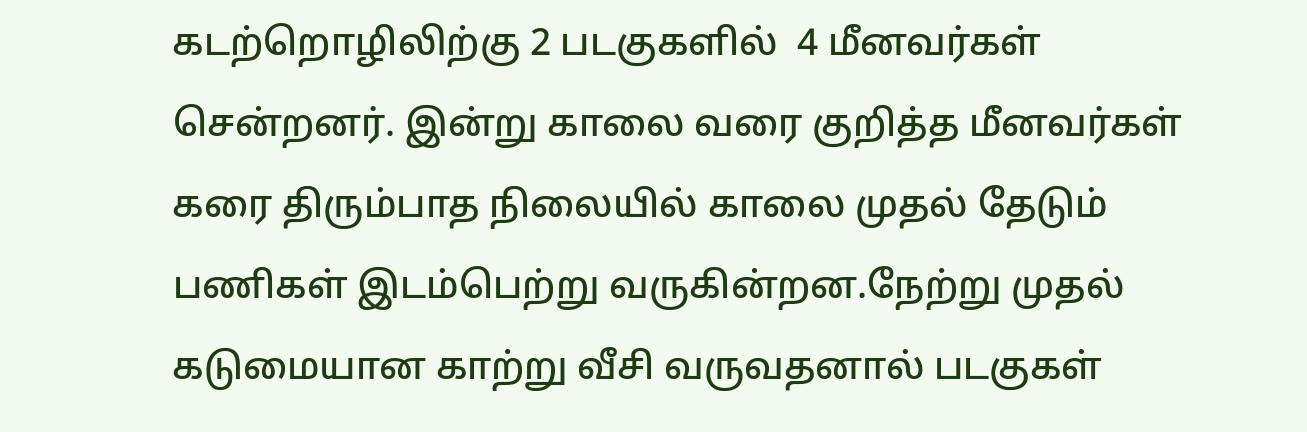கடற்றொழிலிற்கு 2 படகுகளில்  4 மீனவர்கள் சென்றனர். இன்று காலை வரை குறித்த மீனவர்கள் கரை திரும்பாத நிலையில் காலை முதல் தேடும் பணிகள் இடம்பெற்று வருகின்றன.நேற்று முதல் கடுமையான காற்று வீசி வருவதனால் படகுகள்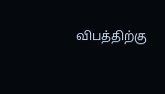விபத்திற்கு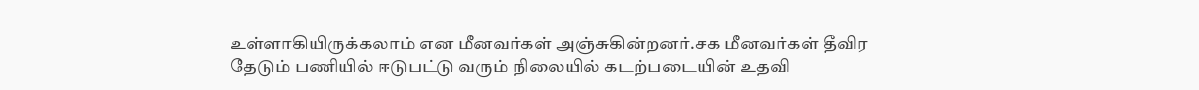உள்ளாகியிருக்கலாம் என மீனவர்கள் அஞ்சுகின்றனர்.சக மீனவர்கள் தீவிர தேடும் பணியில் ஈடுபட்டு வரும் நிலையில் கடற்படையின் உதவி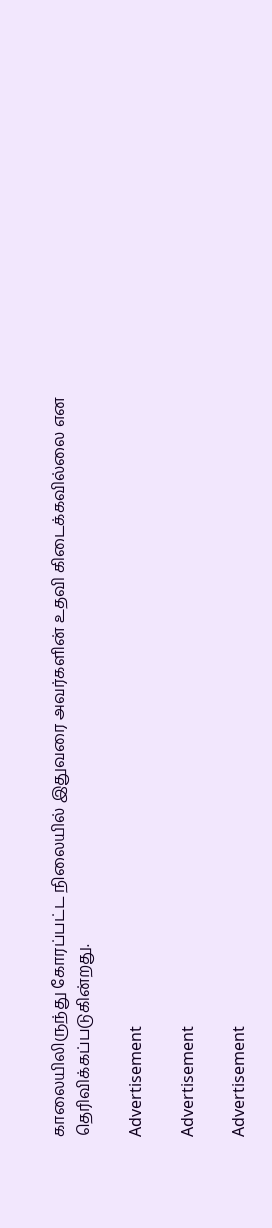காலையிலிருந்து கோரப்பட்ட நிலையில் இதுவரை அவர்களின் உதவி கிடைக்கவில்லை என தெரிவிக்கப்படுகின்றது.

Advertisement

Advertisement

Advertisement